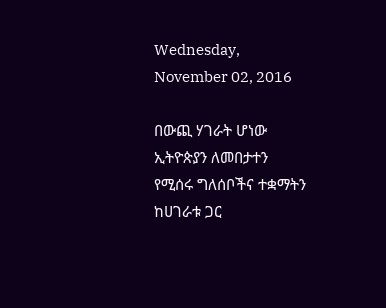Wednesday, November 02, 2016

በውጪ ሃገራት ሆነው ኢትዮጵያን ለመበታተን የሚሰሩ ግለሰቦችና ተቋማትን ከሀገራቱ ጋር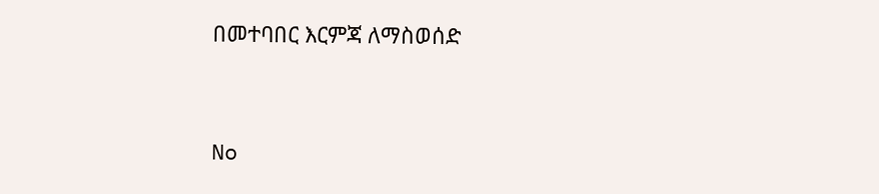በመተባበር እርምጃ ለማስወሰድ


No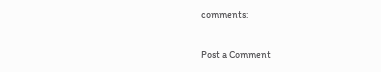comments:

Post a Comment